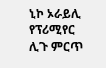ኒኮ ኦራይሊ የፕሪሚየር ሊጉ ምርጥ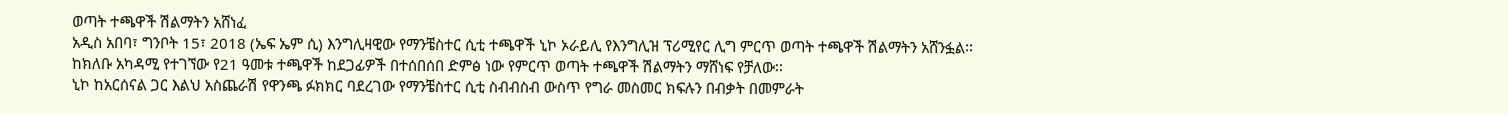ወጣት ተጫዋች ሽልማትን አሸነፈ
አዲስ አበባ፣ ግንቦት 15፣ 2018 (ኤፍ ኤም ሲ) እንግሊዛዊው የማንቼስተር ሲቲ ተጫዋች ኒኮ ኦራይሊ የእንግሊዝ ፕሪሚየር ሊግ ምርጥ ወጣት ተጫዋች ሽልማትን አሸንፏል፡፡
ከክለቡ አካዳሚ የተገኘው የ21 ዓመቱ ተጫዋች ከደጋፊዎች በተሰበሰበ ድምፅ ነው የምርጥ ወጣት ተጫዋች ሽልማትን ማሸነፍ የቻለው፡፡
ኒኮ ከአርሰናል ጋር እልህ አስጨራሽ የዋንጫ ፉክክር ባደረገው የማንቼስተር ሲቲ ስብብስብ ውስጥ የግራ መስመር ክፍሉን በብቃት በመምራት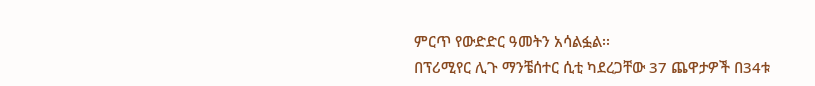ምርጥ የውድድር ዓመትን አሳልፏል፡፡
በፕሪሚየር ሊጉ ማንቼሰተር ሲቲ ካደረጋቸው 37 ጨዋታዎች በ34ቱ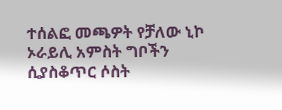ተሰልፎ መጫዎት የቻለው ኒኮ ኦራይሊ አምስት ግቦችን ሲያስቆጥር ሶስት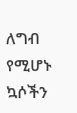ለግብ የሚሆኑ ኳሶችን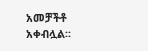አመቻችቶ አቀብሏል፡፡